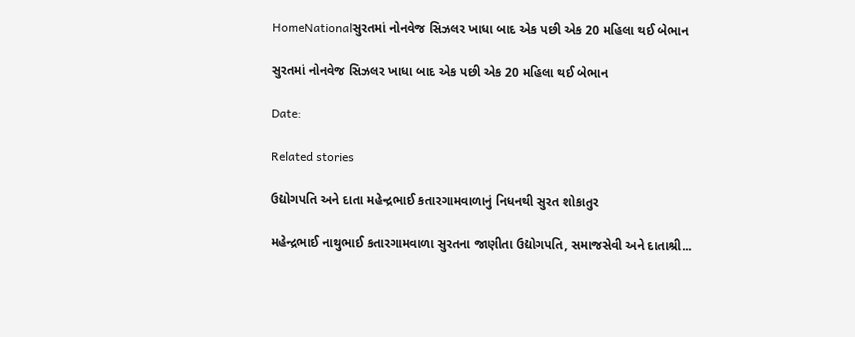HomeNationalસુરતમાં નોનવેજ સિઝલર ખાધા બાદ એક પછી એક 20 મહિલા થઈ બેભાન

સુરતમાં નોનવેજ સિઝલર ખાધા બાદ એક પછી એક 20 મહિલા થઈ બેભાન

Date:

Related stories

ઉદ્યોગપતિ અને દાતા મહેન્દ્રભાઈ કતારગામવાળાનું નિધનથી સુરત શોકાતુર

મહેન્દ્રભાઈ નાથુભાઈ કતારગામવાળા સુરતના જાણીતા ઉદ્યોગપતિ, સમાજસેવી અને દાતાશ્રી...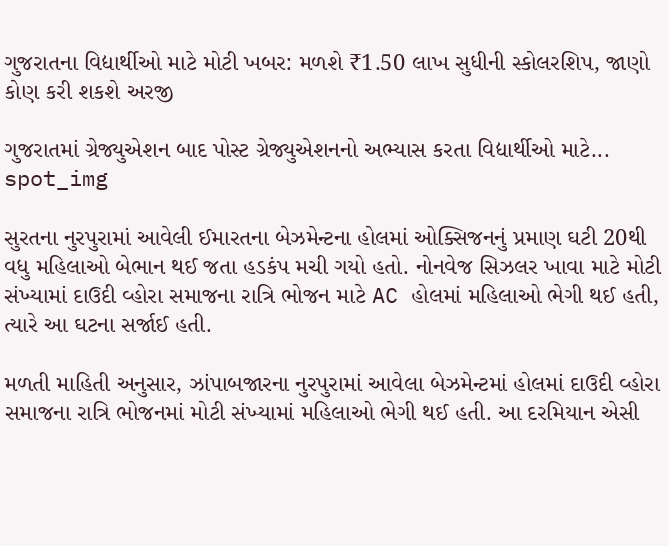ગુજરાતના વિદ્યાર્થીઓ માટે મોટી ખબર: મળશે ₹1.50 લાખ સુધીની સ્કોલરશિપ, જાણો કોણ કરી શકશે અરજી

ગુજરાતમાં ગ્રેજ્યુએશન બાદ પોસ્ટ ગ્રેજ્યુએશનનો અભ્યાસ કરતા વિદ્યાર્થીઓ માટે...
spot_img

સુરતના નુરપુરામાં આવેલી ઈમારતના બેઝમેન્ટના હોલમાં ઓક્સિજનનું પ્રમાણ ઘટી 20થી વધુ મહિલાઓ બેભાન થઈ જતા હડકંપ મચી ગયો હતો. નોનવેજ સિઝલર ખાવા માટે મોટી સંખ્યામાં દાઉદી વ્હોરા સમાજના રાત્રિ ભોજન માટે AC હોલમાં મહિલાઓ ભેગી થઈ હતી, ત્યારે આ ઘટના સર્જાઈ હતી.

મળતી માહિતી અનુસાર, ઝાંપાબજારના નુરપુરામાં આવેલા બેઝમેન્ટમાં હોલમાં દાઉદી વ્હોરા સમાજના રાત્રિ ભોજનમાં મોટી સંખ્યામાં મહિલાઓ ભેગી થઈ હતી. આ દરમિયાન એસી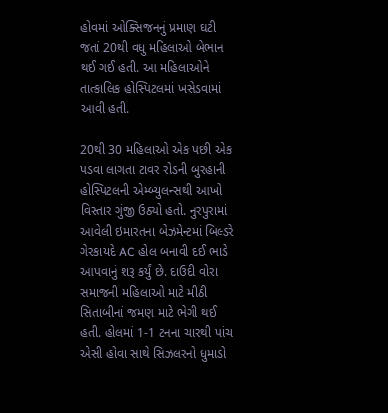હોવમાં ઓક્સિજનનું પ્રમાણ ઘટી જતાં 20થી વધુ મહિલાઓ બેભાન થઈ ગઈ હતી. આ મહિલાઓને તાત્કાલિક હોસ્પિટલમાં ખસેડવામાં આવી હતી.

20થી 30 મહિલાઓ એક પછી એક પડવા લાગતા ટાવર રોડની બુરહાની હોસ્પિટલની એમ્બ્યુલન્સથી આખો વિસ્તાર ગુંજી ઉઠ્યો હતો. નુરપુરામાં આવેલી ઇમારતના બેઝમેન્ટમાં બિલ્ડરે ગેરકાયદે AC હોલ બનાવી દઈ ભાડે આપવાનું શરૂ કર્યું છે. દાઉદી વોરા સમાજની મહિલાઓ માટે મીઠી સિતાબીનાં જમણ માટે ભેગી થઈ હતી. હોલમાં 1-1 ટનના ચારથી પાંચ એસી હોવા સાથે સિઝલરનો ધુમાડો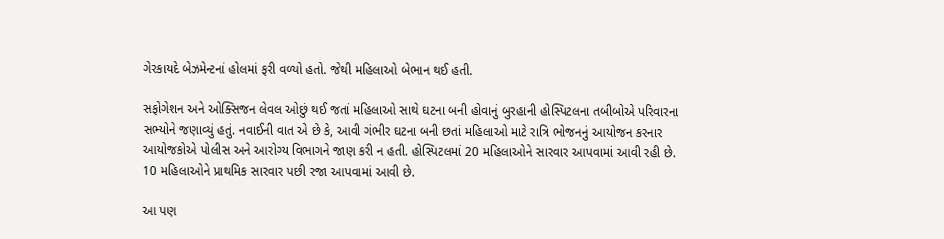ગેરકાયદે બેઝમેન્ટનાં હોલમાં ફરી વળ્યો હતો. જેથી મહિલાઓ બેભાન થઈ હતી.

સફોગેશન અને ઓક્સિજન લેવલ ઓછું થઈ જતાં મહિલાઓ સાથે ઘટના બની હોવાનું બુરહાની હોસ્પિટલના તબીબોએ પરિવારના સભ્યોને જણાવ્યું હતું. નવાઈની વાત એ છે કે, આવી ગંભીર ઘટના બની છતાં મહિલાઓ માટે રાત્રિ ભોજનનું આયોજન કરનાર આયોજકોએ પોલીસ અને આરોગ્ય વિભાગને જાણ કરી ન હતી. હોસ્પિટલમાં 20 મહિલાઓને સારવાર આપવામાં આવી રહી છે. 10 મહિલાઓને પ્રાથમિક સારવાર પછી રજા આપવામાં આવી છે.

આ પણ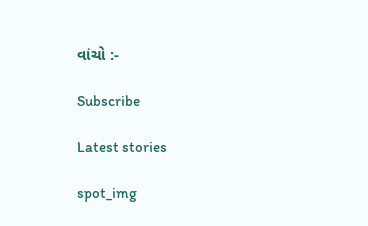વાંચો :-

Subscribe

Latest stories

spot_img